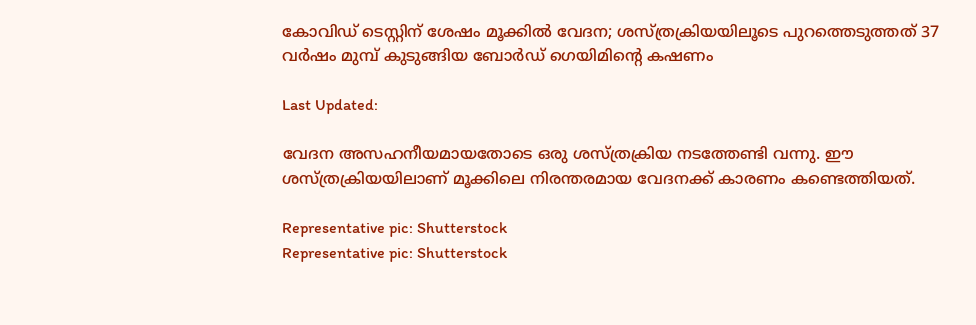കോവിഡ് ടെസ്റ്റിന് ശേഷം മൂക്കിൽ വേദന; ശസ്ത്രക്രിയയിലൂടെ പുറത്തെടുത്തത് 37 വർഷം മുമ്പ് കുടുങ്ങിയ ബോർഡ് ഗെയിമിന്‍റെ കഷണം

Last Updated:

വേദന അസഹനീയമായതോടെ ഒരു ശസ്ത്രക്രിയ നടത്തേണ്ടി വന്നു. ഈ ശസ്ത്രക്രിയയിലാണ് മൂക്കിലെ നിരന്തരമായ വേദനക്ക് കാരണം കണ്ടെത്തിയത്.

Representative pic: Shutterstock
Representative pic: Shutterstock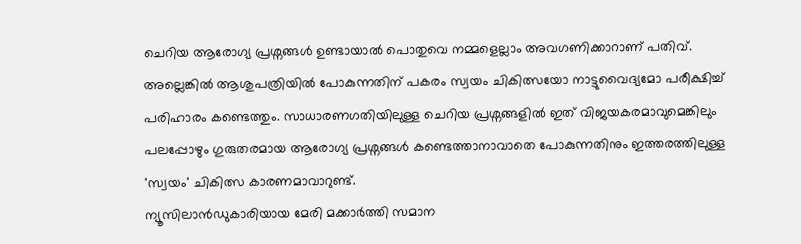ചെറിയ ആരോഗ്യ പ്രശ്നങ്ങൾ ഉണ്ടായാൽ പൊതുവെ നമ്മളെല്ലാം അവഗണിക്കാറാണ് പതിവ്. അല്ലെങ്കിൽ ആശുപത്രിയിൽ പോകുന്നതിന് പകരം സ്വയം ചികിത്സയോ നാട്ടുവൈദ്യമോ പരീക്ഷിച്ച് പരിഹാരം കണ്ടെത്തും. സാധാരണഗതിയിലുള്ള ചെറിയ പ്രശ്നങ്ങളിൽ ഇത് വിജയകരമാവുമെങ്കിലും പലപ്പോഴും ഗുരുതരമായ ആരോഗ്യ പ്രശ്നങ്ങൾ കണ്ടെത്താനാവാതെ പോകുന്നതിനും ഇത്തരത്തിലുള്ള 'സ്വയം' ചികിത്സ കാരണമാവാറുണ്ട്.
ന്യൂസിലാന്‍ഡുകാരിയായ മേരി മക്കാർത്തി സമാന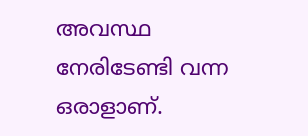അവസ്ഥ നേരിടേണ്ടി വന്ന ഒരാളാണ്.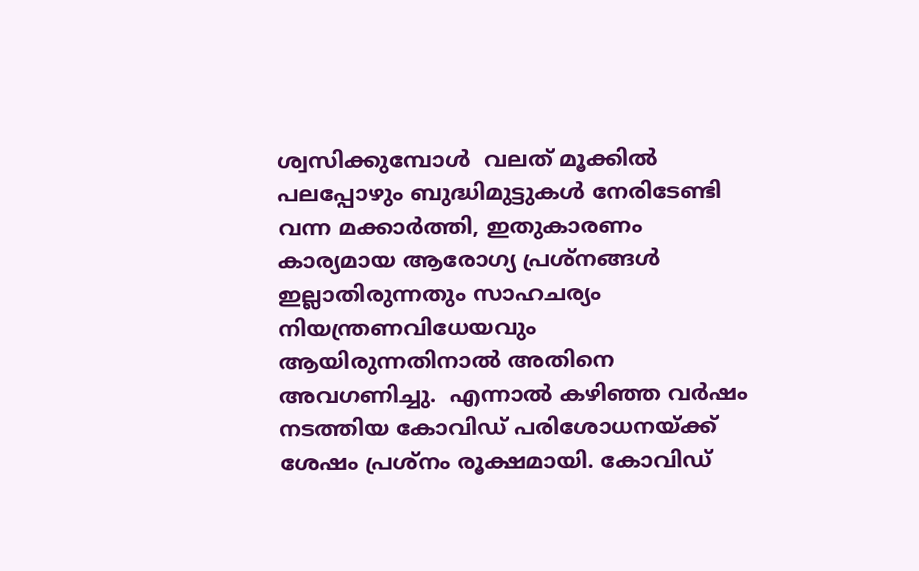ശ്വസിക്കുമ്പോൾ  വലത് മൂക്കില്‍ പലപ്പോഴും ബുദ്ധിമുട്ടുകൾ നേരിടേണ്ടി വന്ന മക്കാർത്തി, ഇതുകാരണം കാര്യമായ ആരോഗ്യ പ്രശ്നങ്ങൾ ഇല്ലാതിരുന്നതും സാഹചര്യം നിയന്ത്രണവിധേയവും ആയിരുന്നതിനാൽ അതിനെ അവഗണിച്ചു.  എന്നാൽ കഴിഞ്ഞ വർഷം നടത്തിയ കോവിഡ് പരിശോധനയ്ക്ക് ശേഷം പ്രശ്നം രൂക്ഷമായി. കോവിഡ്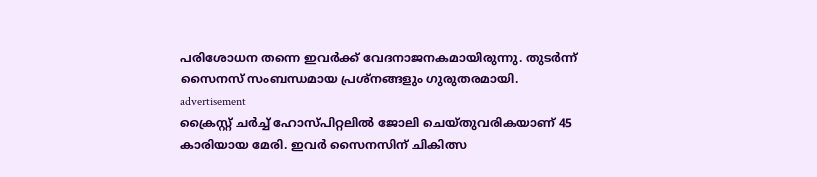പരിശോധന തന്നെ ഇവർക്ക് വേദനാജനകമായിരുന്നു. തുടർന്ന് സൈനസ് സംബന്ധമായ പ്രശ്നങ്ങളും ഗുരുതരമായി.
advertisement
ക്രൈസ്റ്റ് ചർച്ച് ഹോസ്പിറ്റലിൽ ജോലി ചെയ്തുവരികയാണ് 45 കാരിയായ മേരി. ഇവർ സൈനസിന് ചികിത്സ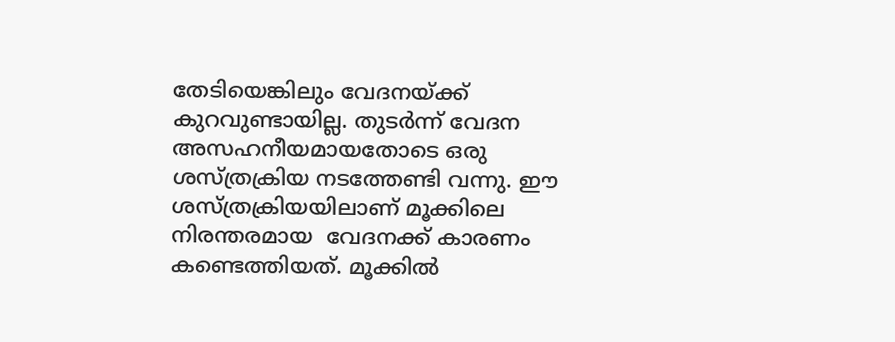തേടിയെങ്കിലും വേദനയ്ക്ക് കുറവുണ്ടായില്ല. തുടർന്ന് വേദന അസഹനീയമായതോടെ ഒരു ശസ്ത്രക്രിയ നടത്തേണ്ടി വന്നു. ഈ ശസ്ത്രക്രിയയിലാണ് മൂക്കിലെ നിരന്തരമായ  വേദനക്ക് കാരണം കണ്ടെത്തിയത്. മൂക്കിൽ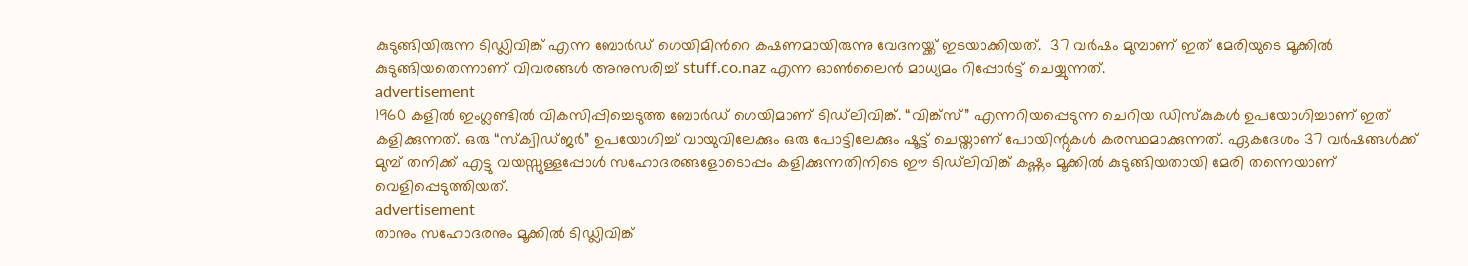കുടുങ്ങിയിരുന്ന ടിഡ്ലിവിങ്ക് എന്ന ബോർഡ് ഗെയിമിന്‍റെ കഷണമായിരുന്നു വേദനയ്ക്ക് ഇടയാക്കിയത്.  37 വർഷം മുമ്പാണ് ഇത് മേരിയുടെ മൂക്കിൽ കുടുങ്ങിയതെന്നാണ് വിവരങ്ങൾ അനുസരിച്ച് stuff.co.naz എന്ന ഓൺലൈൻ മാധ്യമം റിപ്പോർട്ട് ചെയ്യുന്നത്.
advertisement
1960 കളിൽ ഇംഗ്ലണ്ടിൽ വികസിപ്പിച്ചെടുത്ത ബോർഡ് ഗെയിമാണ് ടിഡ്‌ലിവിങ്ക്. “വിങ്ക്സ്” എന്നറിയപ്പെടുന്ന ചെറിയ ഡിസ്കുകൾ ഉപയോഗിച്ചാണ് ഇത് കളിക്കുന്നത്. ഒരു “സ്ക്വിഡ്ജർ” ഉപയോഗിച്ച് വായുവിലേക്കും ഒരു പോട്ടിലേക്കും ഷൂട്ട് ചെയ്താണ് പോയിന്റുകൾ കരസ്ഥമാക്കുന്നത്. ഏകദേശം 37 വർഷങ്ങൾക്ക് മുമ്പ് തനിക്ക് എട്ടു വയസ്സുള്ളപ്പോൾ സഹോദരങ്ങളോടൊപ്പം കളിക്കുന്നതിനിടെ ഈ ടിഡ്‌ലിവിങ്ക് കഷ്ണം മൂക്കിൽ കുടുങ്ങിയതായി മേരി തന്നെയാണ് വെളിപ്പെടുത്തിയത്.
advertisement
താനും സഹോദരനും മൂക്കിൽ ടിഡ്ലിവിങ്ക്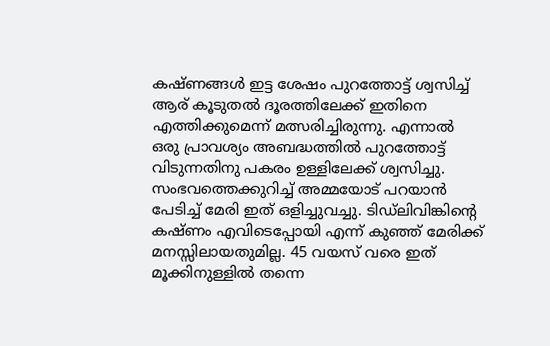കഷ്ണങ്ങൾ ഇട്ട ശേഷം പുറത്തോട്ട് ശ്വസിച്ച് ആര് കൂടുതൽ ദൂരത്തിലേക്ക് ഇതിനെ എത്തിക്കുമെന്ന് മത്സരിച്ചിരുന്നു. എന്നാൽ ഒരു പ്രാവശ്യം അബദ്ധത്തിൽ പുറത്തോട്ട് വിടുന്നതിനു പകരം ഉള്ളിലേക്ക് ശ്വസിച്ചു. സംഭവത്തെക്കുറിച്ച് അമ്മയോട് പറയാൻ പേടിച്ച് മേരി ഇത് ഒളിച്ചുവച്ചു. ടിഡ്‌ലിവിങ്കിന്റെ കഷ്ണം എവിടെപ്പോയി എന്ന് കുഞ്ഞ് മേരിക്ക് മനസ്സിലായതുമില്ല. 45 വയസ് വരെ ഇത് മൂക്കിനുള്ളിൽ തന്നെ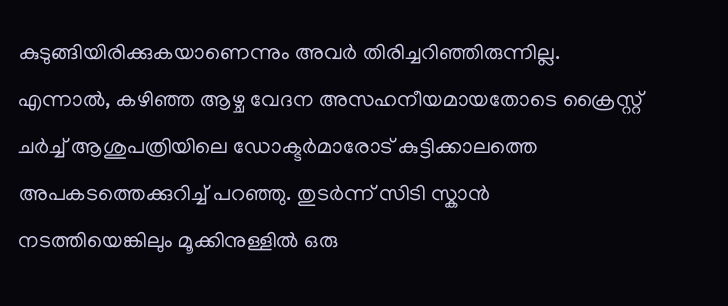കുടുങ്ങിയിരിക്കുകയാണെന്നും അവർ തിരിച്ചറിഞ്ഞിരുന്നില്ല.
എന്നാൽ, കഴിഞ്ഞ ആഴ്ച വേദന അസഹനീയമായതോടെ ക്രൈസ്റ്റ് ചർച്ച് ആശുപത്രിയിലെ ഡോക്ടർമാരോട് കുട്ടിക്കാലത്തെ അപകടത്തെക്കുറിച്ച് പറഞ്ഞു. തുടർന്ന് സിടി സ്കാൻ നടത്തിയെങ്കിലും മൂക്കിനുള്ളിൽ ഒരു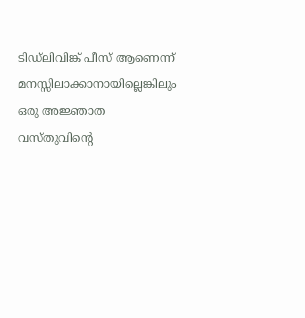ടിഡ്ലിവിങ്ക് പീസ് ആണെന്ന് മനസ്സിലാക്കാനായില്ലെങ്കിലും  ഒരു അ‍ജ്ഞാത വസ്തുവിന്റെ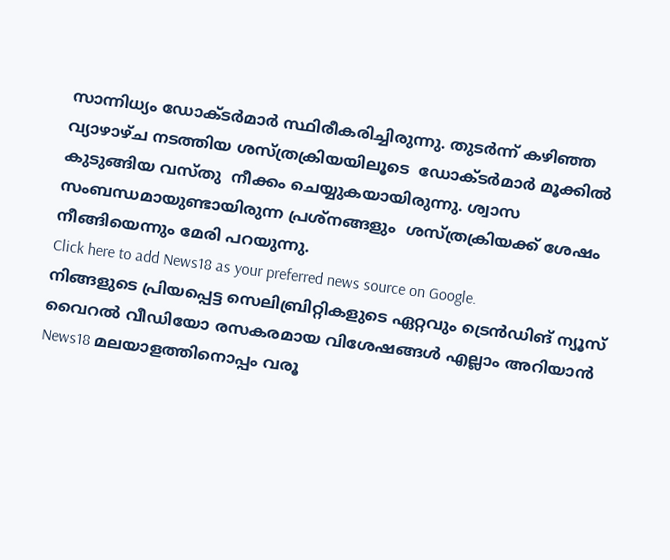സാന്നിധ്യം ഡോക്ടർമാർ സ്ഥിരീകരിച്ചിരുന്നു. തുടർന്ന് കഴിഞ്ഞ വ്യാഴാഴ്ച നടത്തിയ ശസ്ത്രക്രിയയിലൂടെ  ഡോക്ടർമാർ മൂക്കിൽ കുടുങ്ങിയ വസ്തു  നീക്കം ചെയ്യുകയായിരുന്നു. ശ്വാസ സംബന്ധമായുണ്ടായിരുന്ന പ്രശ്നങ്ങളും  ശസ്ത്രക്രിയക്ക് ശേഷം നീങ്ങിയെന്നും മേരി പറയുന്നു.
Click here to add News18 as your preferred news source on Google.
നിങ്ങളുടെ പ്രിയപ്പെട്ട സെലിബ്രിറ്റികളുടെ ഏറ്റവും ട്രെൻഡിങ് ന്യൂസ് വൈറൽ വീഡിയോ രസകരമായ വിശേഷങ്ങൾ എല്ലാം അറിയാൻ News18 മലയാളത്തിനൊപ്പം വരൂ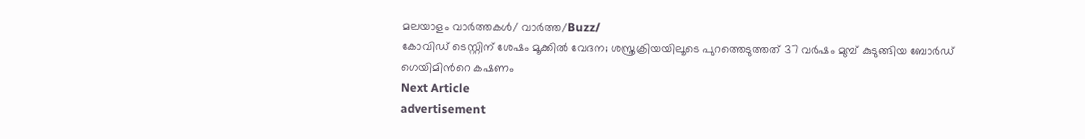മലയാളം വാർത്തകൾ/ വാർത്ത/Buzz/
കോവിഡ് ടെസ്റ്റിന് ശേഷം മൂക്കിൽ വേദന; ശസ്ത്രക്രിയയിലൂടെ പുറത്തെടുത്തത് 37 വർഷം മുമ്പ് കുടുങ്ങിയ ബോർഡ് ഗെയിമിന്‍റെ കഷണം
Next Article
advertisement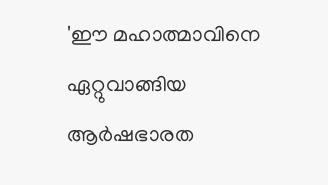'ഈ മഹാത്മാവിനെ ഏറ്റുവാങ്ങിയ ആർഷഭാരത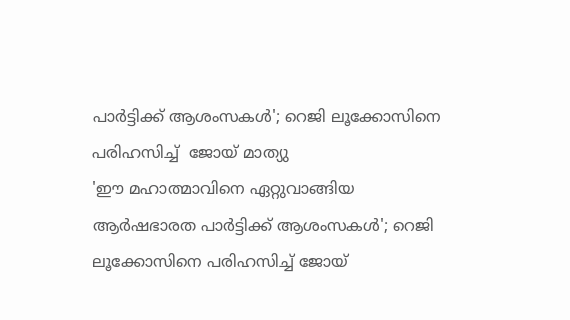പാർട്ടിക്ക് ആശംസകൾ'; റെജി ലൂക്കോസിനെ പരിഹസിച്ച്  ജോയ് മാത്യു
'ഈ മഹാത്മാവിനെ ഏറ്റുവാങ്ങിയ ആർഷഭാരത പാർട്ടിക്ക് ആശംസകൾ'; റെജി ലൂക്കോസിനെ പരിഹസിച്ച് ജോയ്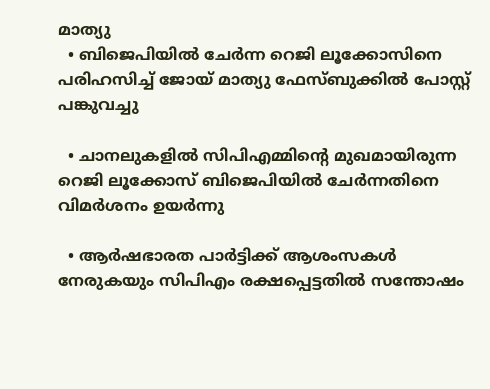മാത്യു
  • ബിജെപിയിൽ ചേർന്ന റെജി ലൂക്കോസിനെ പരിഹസിച്ച് ജോയ് മാത്യു ഫേസ്ബുക്കിൽ പോസ്റ്റ് പങ്കുവച്ചു

  • ചാനലുകളിൽ സിപിഎമ്മിന്റെ മുഖമായിരുന്ന റെജി ലൂക്കോസ് ബിജെപിയിൽ ചേർന്നതിനെ വിമർശനം ഉയർന്നു

  • ആർഷഭാരത പാർട്ടിക്ക് ആശംസകൾ നേരുകയും സിപിഎം രക്ഷപ്പെട്ടതിൽ സന്തോഷം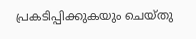പ്രകടിപ്പിക്കുകയും ചെയ്തു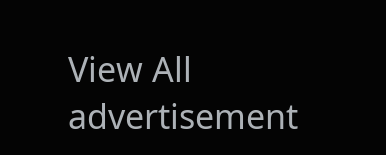View All
advertisement